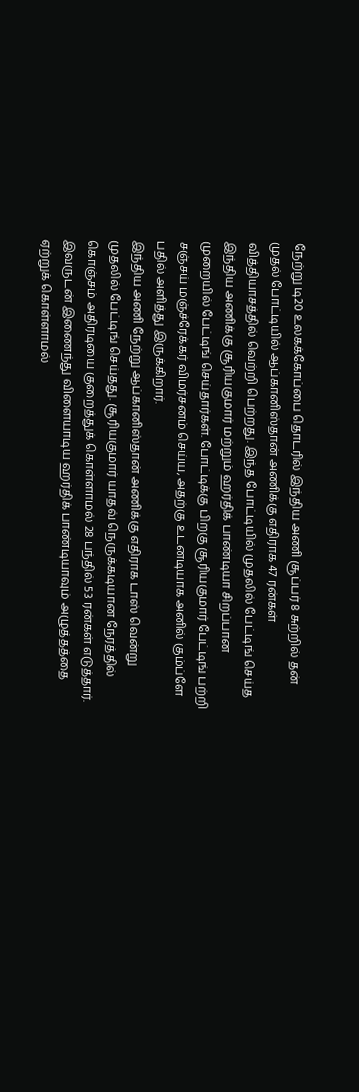நேற்று டி20 உலகக்கோப்பை தொடரில் இந்திய அணி சூப்பர் 8 சுற்றில் தன் முதல் போட்டியில் ஆப்கானிஸ்தான் அணிக்கு எதிராக 47 ரன்கள் வித்தியாசத்தில் வெற்றி பெற்றது. இந்த போட்டியில் முதலில் பேட்டிங் செய்த இந்திய அணிக்கு சூரியகுமார் மற்றும் ஹர்திக் பாண்டியா சிறப்பான முறையில் பேட்டிங் செய்தார்கள். போட்டிக்கு பிறகு சூரியகுமார் பேட்டிங் பற்றி சஞ்சய் மஞ்ச்ரேக்கர் விமர்சனம் செய்ய, அதற்கு உடனடியாக அனில் கும்ப்ளே பதில் அளித்து இருக்கிறார்.
இந்திய அணி நேற்று ஆப்கானிஸ்தான் அணிக்கு எதிராக டாஸ் வென்று முதலில் பேட்டிங் செய்தது. சூரியகுமார் யாதவ் நெருக்கடியான நேரத்தில் கொஞ்சம் அதிரடியை குறைத்துக் கொள்ளாமல் 28 பந்தில் 53 ரன்கள் எடுத்தார். இவருடன் இணைந்து விளையாடிய ஹர்திக் பாண்டியாவும் அழுத்தத்தை ஏற்றுக் கொள்ளாமல்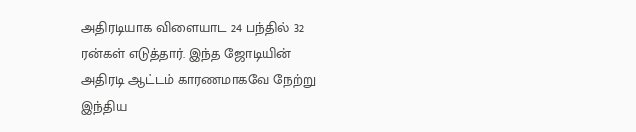அதிரடியாக விளையாட 24 பந்தில் 32 ரன்கள் எடுத்தார். இந்த ஜோடியின் அதிரடி ஆட்டம் காரணமாகவே நேற்று இந்திய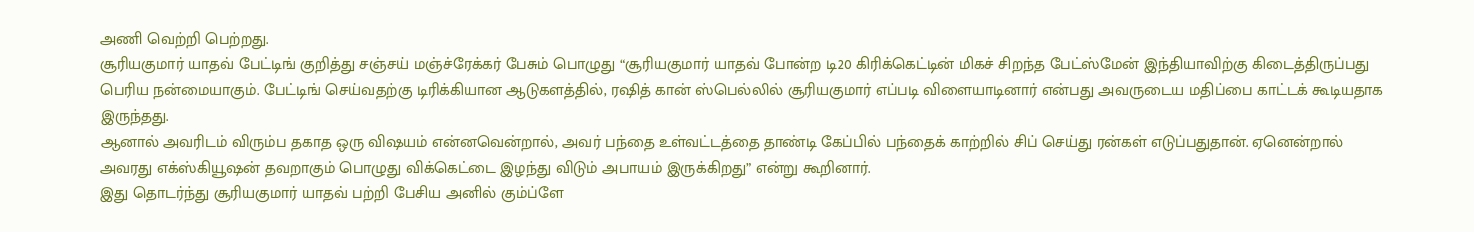அணி வெற்றி பெற்றது.
சூரியகுமார் யாதவ் பேட்டிங் குறித்து சஞ்சய் மஞ்ச்ரேக்கர் பேசும் பொழுது “சூரியகுமார் யாதவ் போன்ற டி20 கிரிக்கெட்டின் மிகச் சிறந்த பேட்ஸ்மேன் இந்தியாவிற்கு கிடைத்திருப்பது பெரிய நன்மையாகும். பேட்டிங் செய்வதற்கு டிரிக்கியான ஆடுகளத்தில், ரஷித் கான் ஸ்பெல்லில் சூரியகுமார் எப்படி விளையாடினார் என்பது அவருடைய மதிப்பை காட்டக் கூடியதாக இருந்தது.
ஆனால் அவரிடம் விரும்ப தகாத ஒரு விஷயம் என்னவென்றால், அவர் பந்தை உள்வட்டத்தை தாண்டி கேப்பில் பந்தைக் காற்றில் சிப் செய்து ரன்கள் எடுப்பதுதான். ஏனென்றால் அவரது எக்ஸ்கியூஷன் தவறாகும் பொழுது விக்கெட்டை இழந்து விடும் அபாயம் இருக்கிறது” என்று கூறினார்.
இது தொடர்ந்து சூரியகுமார் யாதவ் பற்றி பேசிய அனில் கும்ப்ளே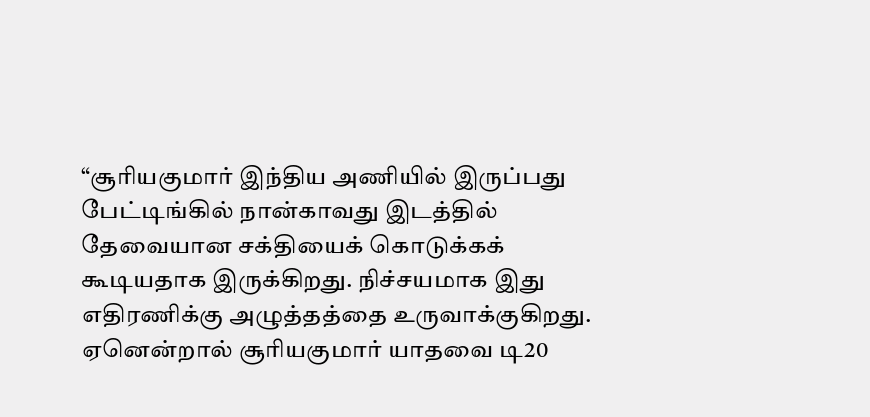“சூரியகுமார் இந்திய அணியில் இருப்பது பேட்டிங்கில் நான்காவது இடத்தில் தேவையான சக்தியைக் கொடுக்கக் கூடியதாக இருக்கிறது. நிச்சயமாக இது எதிரணிக்கு அழுத்தத்தை உருவாக்குகிறது. ஏனென்றால் சூரியகுமார் யாதவை டி20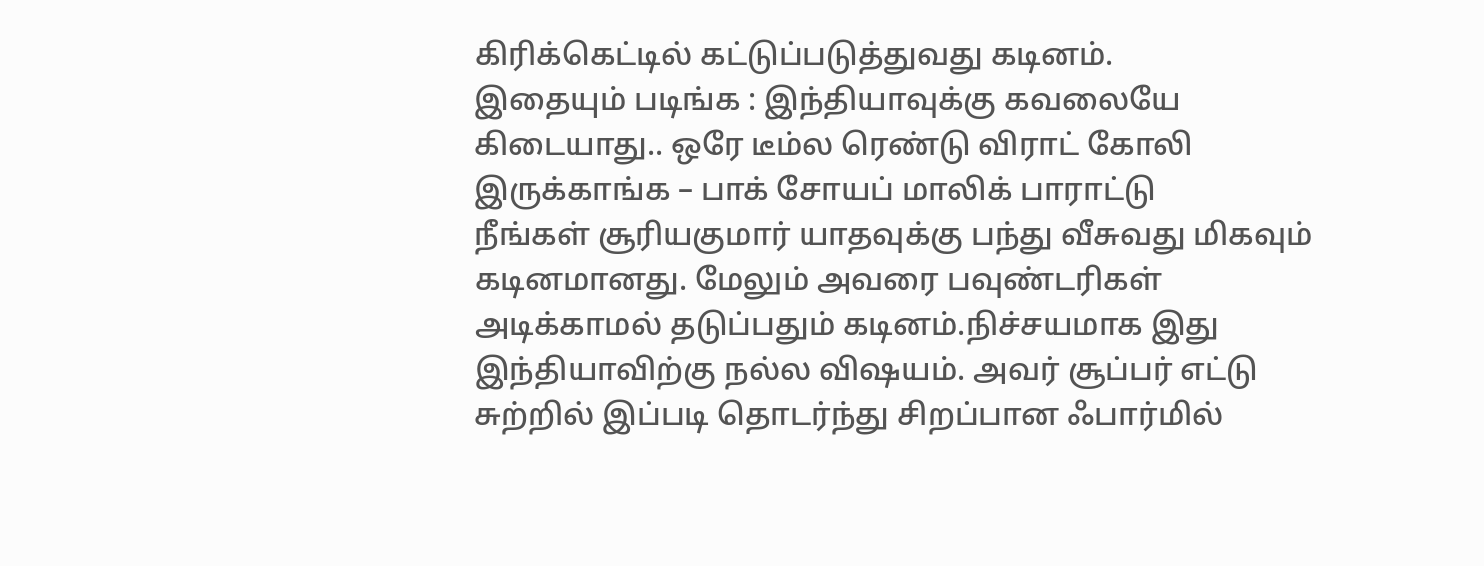கிரிக்கெட்டில் கட்டுப்படுத்துவது கடினம்.
இதையும் படிங்க : இந்தியாவுக்கு கவலையே கிடையாது.. ஒரே டீம்ல ரெண்டு விராட் கோலி இருக்காங்க – பாக் சோயப் மாலிக் பாராட்டு
நீங்கள் சூரியகுமார் யாதவுக்கு பந்து வீசுவது மிகவும் கடினமானது. மேலும் அவரை பவுண்டரிகள் அடிக்காமல் தடுப்பதும் கடினம்.நிச்சயமாக இது இந்தியாவிற்கு நல்ல விஷயம். அவர் சூப்பர் எட்டு சுற்றில் இப்படி தொடர்ந்து சிறப்பான ஃபார்மில்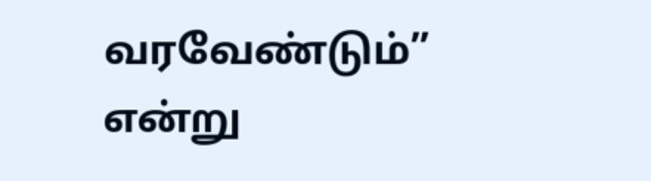வரவேண்டும்” என்று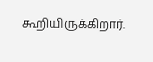கூறியிருக்கிறார்.